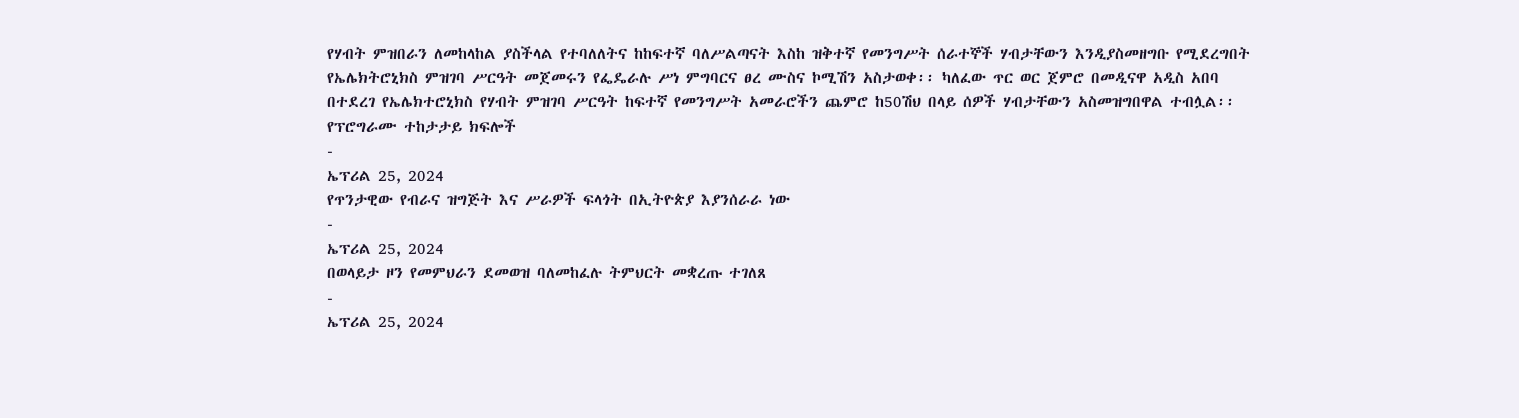የሃብት ምዝበራን ለመከላከል ያስችላል የተባለለትና ከከፍተኛ ባለሥልጣናት እስከ ዝቅተኛ የመንግሥት ሰራተኞች ሃብታቸውን እንዲያስመዘግቡ የሚደረግበት የኤሌክትሮኒክስ ምዝገባ ሥርዓት መጀመሩን የፌዴራሉ ሥነ ምግባርና ፀረ ሙስና ኮሚሽን አስታወቀ፡፡ ካለፈው ጥር ወር ጀምሮ በመዲናዋ አዲስ አበባ በተደረገ የኤሌክተሮኒክስ የሃብት ምዝገባ ሥርዓት ከፍተኛ የመንግሥት አመራሮችን ጨምሮ ከ50ሽህ በላይ ሰዎች ሃብታቸውን አስመዝግበዋል ተብሏል፡፡
የፕሮግራሙ ተከታታይ ክፍሎች
-
ኤፕሪል 25, 2024
የጥንታዊው የብራና ዝግጅት እና ሥራዎች ፍላጎት በኢትዮጵያ እያንሰራራ ነው
-
ኤፕሪል 25, 2024
በወላይታ ዞን የመምህራን ደመወዝ ባለመከፈሉ ትምህርት መቋረጡ ተገለጸ
-
ኤፕሪል 25, 2024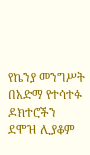የኬንያ መንግሥት በአድማ የተሳተፉ ዶክተሮችን ደሞዝ ሊያቆም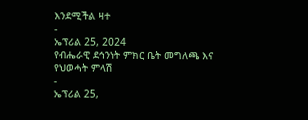እንደሚችል ዛተ
-
ኤፕሪል 25, 2024
የብሔራዊ ደኅንነት ምክር ቤት መግለጫ እና የህወሓት ምላሽ
-
ኤፕሪል 25,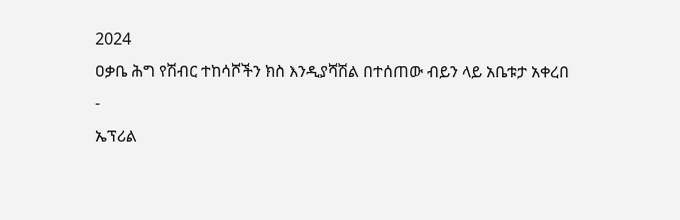2024
ዐቃቤ ሕግ የሽብር ተከሳሾችን ክስ እንዲያሻሽል በተሰጠው ብይን ላይ አቤቱታ አቀረበ
-
ኤፕሪል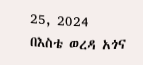25, 2024
በእስቴ ወረዳ አጎና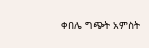ቀበሌ ግጭት አምስት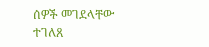ሰዎች መገደላቸው ተገለጸ